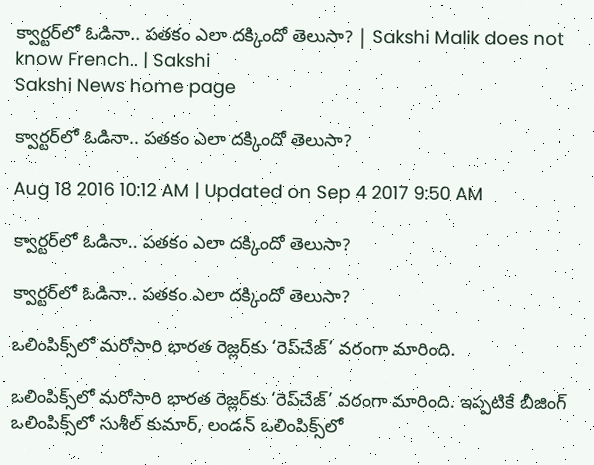క్వార్టర్‌లో ఓడినా.. పతకం ఎలా దక్కిందో తెలుసా? | Sakshi Malik does not know French.. | Sakshi
Sakshi News home page

క్వార్టర్‌లో ఓడినా.. పతకం ఎలా దక్కిందో తెలుసా?

Aug 18 2016 10:12 AM | Updated on Sep 4 2017 9:50 AM

క్వార్టర్‌లో ఓడినా.. పతకం ఎలా దక్కిందో తెలుసా?

క్వార్టర్‌లో ఓడినా.. పతకం ఎలా దక్కిందో తెలుసా?

ఒలింపిక్స్‌లో మరోసారి భారత రెజ్లర్‌కు ‘రెప్‌చేజ్’ వరంగా మారింది.

ఒలింపిక్స్‌లో మరోసారి భారత రెజ్లర్‌కు ‘రెప్‌చేజ్’ వరంగా మారింది. ఇప్పటికే బీజింగ్ ఒలింపిక్స్‌లో సుశీల్ కుమార్, లండన్ ఒలింపిక్స్‌లో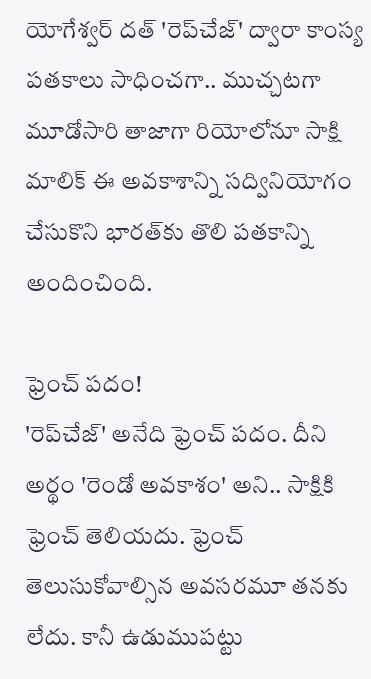యోగేశ్వర్‌ దత్‌ 'రెప్‌చేజ్‌' ద్వారా కాంస్య పతకాలు సాధించగా.. ముచ్చటగా మూడోసారి తాజాగా రియోలోనూ సాక్షి మాలిక్‌ ఈ అవకాశాన్ని సద్వినియోగం చేసుకొని భారత్‌కు తొలి పతకాన్ని అందించింది.

ఫ్రెంచ్ పదం!
'రెప్‌చేజ్' అనేది ఫ్రెంచ్ పదం. దీని అర్థం 'రెండో అవకాశం' అని.. సాక్షికి ఫ్రెంచ్‌ తెలియదు. ఫ్రెంచ్ తెలుసుకోవాల్సిన అవసరమూ తనకు లేదు. కానీ ఉడుముపట్టు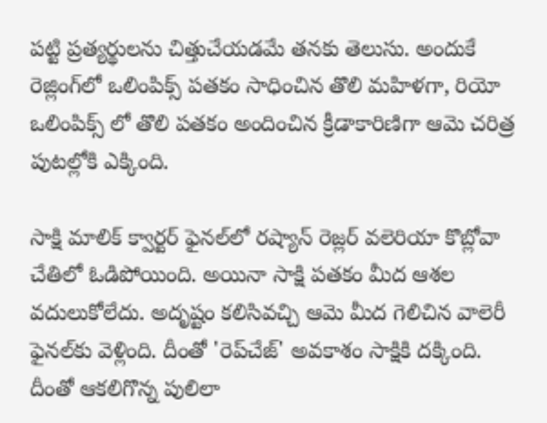పట్టి ప్రత్యర్థులను చిత్తుచేయడమే తనకు తెలుసు. అందుకే రెజ్లింగ్‌లో ఒలింపిక్స్‌ పతకం సాధించిన తొలి మహిళగా, రియో ఒలింపిక్స్‌ లో తొలి పతకం అందించిన క్రీడాకారిణిగా ఆమె చరిత్ర పుటల్లోకి ఎక్కింది.

సాక్షి మాలిక్ క్వార్టర్‌ ఫైనల్‌లో రష్యాన్ రెజ్లర్‌ వలెరియా కొబ్లోవా చేతిలో ఓడిపోయింది. అయినా సాక్షి పతకం మీద ఆశల వదులుకోలేదు. అదృష్టం కలిసివచ్చి ఆమె మీద గెలిచిన వాలెరీ ఫైనల్‌కు వెళ్లింది. దీంతో 'రెప్‌చేజ్‌' అవకాశం సాక్షికి దక్కింది. దీంతో ఆకలిగొన్న పులిలా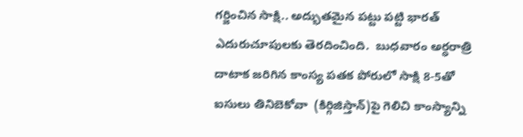గర్జించిన సాక్షి.. అద్భుతమైన పట్టు పట్టి భారత్‌ ఎదురుచూపులకు తెరదించింది.  బుధవారం అర్ధరాత్రి దాటాక జరిగిన కాంస్య పతక పోరులో సాక్షి 8-5తో ఐసులు తినిబెకోవా  (కిర్గిజిస్తాన్)పై గెలిచి కాంస్యాన్ని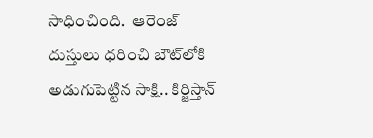సాధించింది.  ఆరెంజ్‌ దుస్తులు ధరించి బౌట్‌లోకి అడుగుపెట్టిన సాక్షి.. కిర్జిస్తాన్‌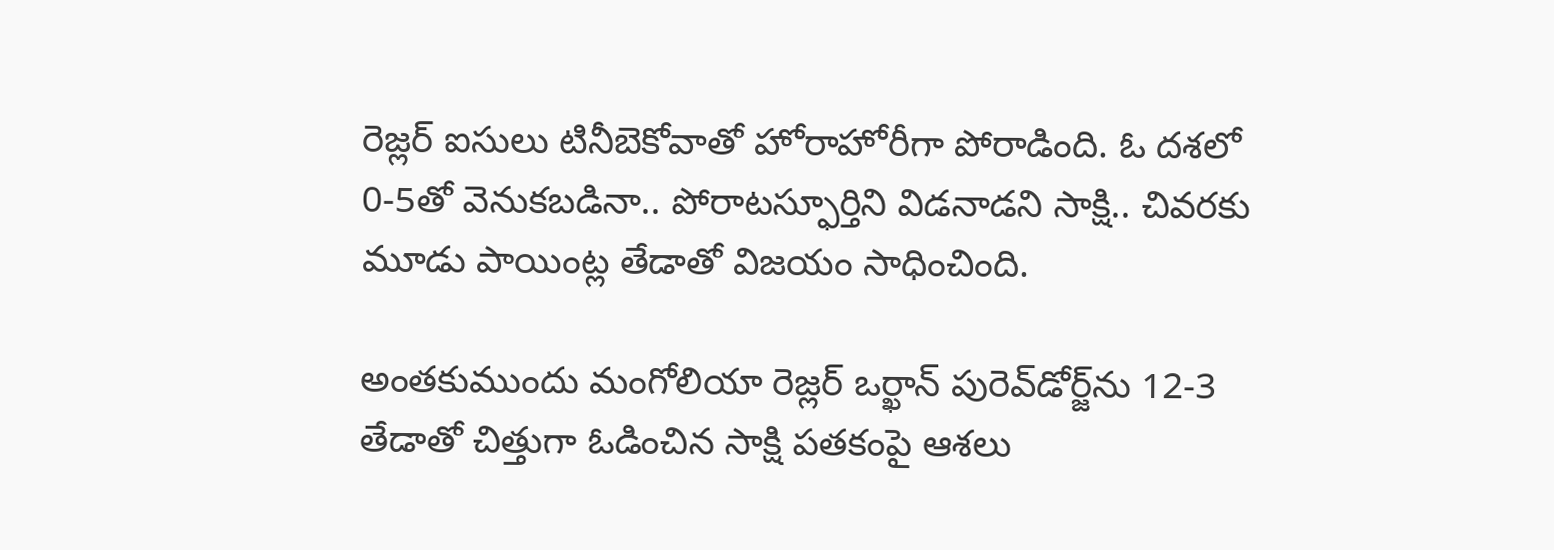రెజ్లర్‌ ఐసులు టినీబెకోవాతో హోరాహోరీగా పోరాడింది. ఓ దశలో 0-5తో వెనుకబడినా.. పోరాటస్ఫూర్తిని విడనాడని సాక్షి.. చివరకు మూడు పాయింట్ల తేడాతో విజయం సాధించింది.

అంతకుముందు మంగోలియా రెజ్లర్‌ ఒర్ఖాన్‌ పురెవ్‌డోర్జ్‌ను 12-3 తేడాతో చిత్తుగా ఓడించిన సాక్షి పతకంపై ఆశలు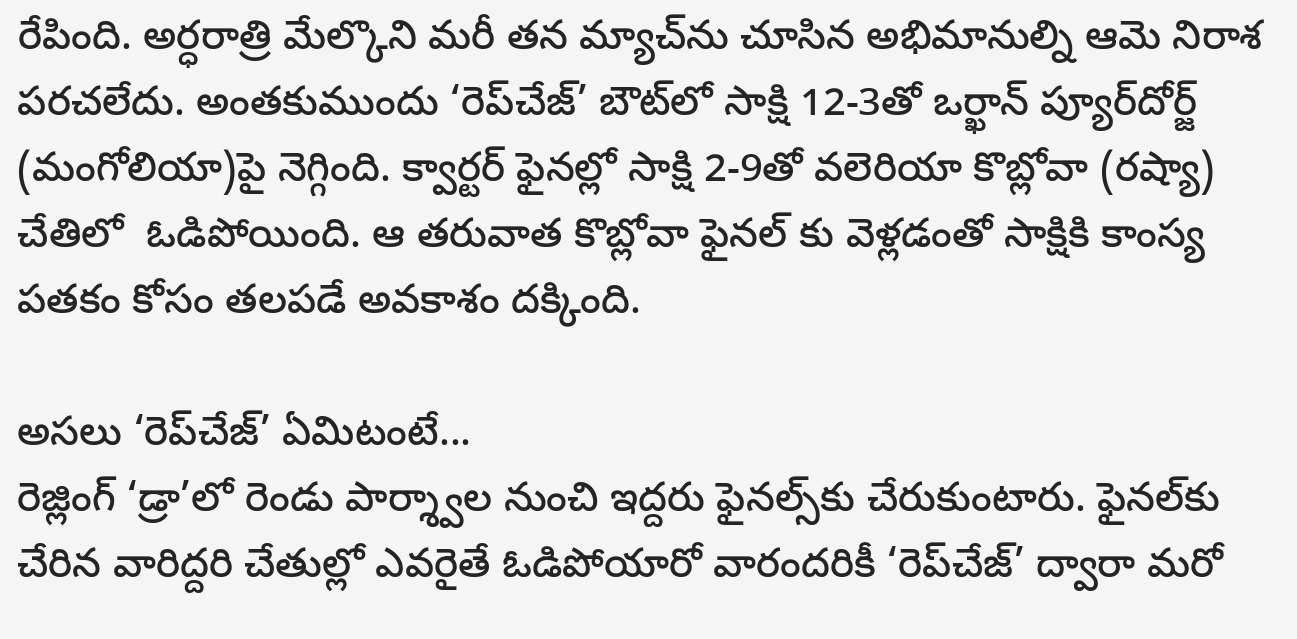రేపింది. అర్ధరాత్రి మేల్కొని మరీ తన మ్యాచ్‌ను చూసిన అభిమానుల్ని ఆమె నిరాశ పరచలేదు. అంతకుముందు ‘రెప్‌చేజ్’ బౌట్‌లో సాక్షి 12-3తో ఒర్ఖాన్ ప్యూర్‌దోర్జ్ (మంగోలియా)పై నెగ్గింది. క్వార్టర్ ఫైనల్లో సాక్షి 2-9తో వలెరియా కొబ్లోవా (రష్యా) చేతిలో  ఓడిపోయింది. ఆ తరువాత కొబ్లోవా ఫైనల్ కు వెళ్లడంతో సాక్షికి కాంస్య పతకం కోసం తలపడే అవకాశం దక్కింది.

అసలు ‘రెప్‌చేజ్’ ఏమిటంటే...
రెజ్లింగ్ ‘డ్రా’లో రెండు పార్శ్వాల నుంచి ఇద్దరు ఫైనల్స్‌కు చేరుకుంటారు. ఫైనల్‌కు చేరిన వారిద్దరి చేతుల్లో ఎవరైతే ఓడిపోయారో వారందరికీ ‘రెప్‌చేజ్’ ద్వారా మరో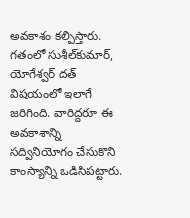అవకాశం కల్పిస్తారు. గతంలో సుశీల్‌కుమార్‌, యోగేశ్వర్ దత్ విషయంలో ఇలాగే జరిగింది. వారిద్దరూ ఈ అవకాశాన్ని సద్వినియోగం చేసుకొని కాంస్యాన్ని ఒడిసిపట్టారు.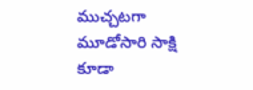ముచ్చటగా మూడోసారి సాక్షి కూడా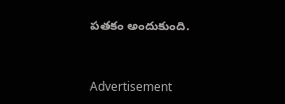పతకం అందుకుంది.


Advertisement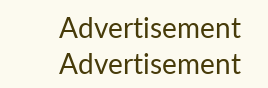Advertisement
Advertisement